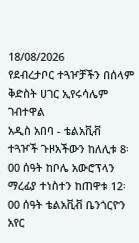18/08/2026
የደብረታቦር ተጓዦቻችን በሰላም ቅድስት ሀገር ኢየሩሳሌም ገብተዋል
አዲስ አበባ - ቴልአቪቭ
ተጓዦች ጉዞአችውን ከለሊቱ 8፡00 ሰዓት ከቦሌ አውሮፕላን ማረፊያ ተነስተን ከጠዋቱ 12፡00 ሰዓት ቴልአቪቭ ቤንጎርዮን አየር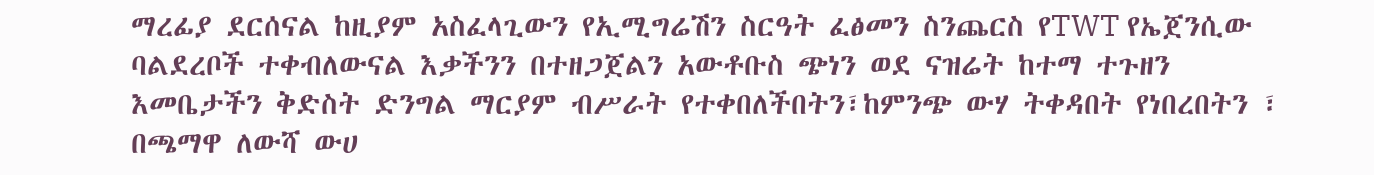ማረፊያ ደርሰናል ከዚያም አስፈላጊውን የኢሚግሬሽን ስርዓት ፈፅመን ስንጨርስ የTWT የኤጀንሲው ባልደረቦች ተቀብለውናል እቃችንን በተዘጋጀልን አውቶቡስ ጭነን ወደ ናዝሬት ከተማ ተጉዘን እመቤታችን ቅድስት ድንግል ማርያም ብሥራት የተቀበለችበትን፣ከምንጭ ውሃ ትቀዳበት የነበረበትን ፣ በጫማዋ ለውሻ ውሀ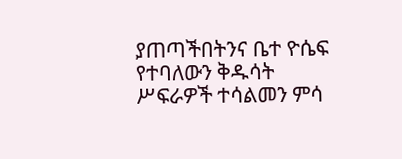ያጠጣችበትንና ቤተ ዮሴፍ የተባለውን ቅዱሳት ሥፍራዎች ተሳልመን ምሳ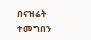በናዝሬት ተመግበን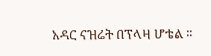አዳር ናዝሬት በፕላዛ ሆቴል ፡፡